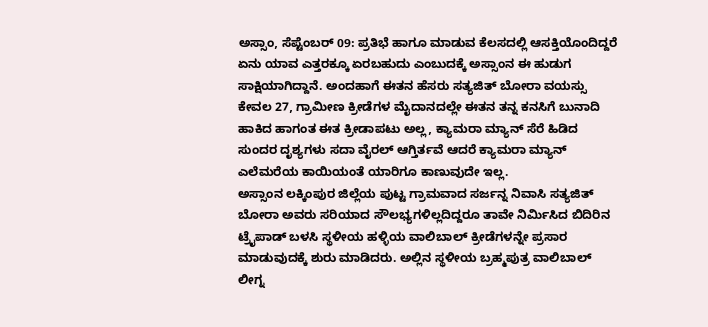ಅಸ್ಸಾಂ, ಸೆಪ್ಟೆಂಬರ್ 09: ಪ್ರತಿಭೆ ಹಾಗೂ ಮಾಡುವ ಕೆಲಸದಲ್ಲಿ ಆಸಕ್ತಿಯೊಂದಿದ್ದರೆ ಏನು ಯಾವ ಎತ್ತರಕ್ಕೂ ಏರಬಹುದು ಎಂಬುದಕ್ಕೆ ಅಸ್ಸಾಂನ ಈ ಹುಡುಗ ಸಾಕ್ಷಿಯಾಗಿದ್ದಾನೆ. ಅಂದಹಾಗೆ ಈತನ ಹೆಸರು ಸತ್ಯಜಿತ್ ಬೋರಾ ವಯಸ್ಸು ಕೇವಲ 27, ಗ್ರಾಮೀಣ ಕ್ರೀಡೆಗಳ ಮೈದಾನದಲ್ಲೇ ಈತನ ತನ್ನ ಕನಸಿಗೆ ಬುನಾದಿ ಹಾಕಿದ ಹಾಗಂತ ಈತ ಕ್ರೀಡಾಪಟು ಅಲ್ಲ, ಕ್ಯಾಮರಾ ಮ್ಯಾನ್ ಸೆರೆ ಹಿಡಿದ ಸುಂದರ ದೃಶ್ಯಗಳು ಸದಾ ವೈರಲ್ ಆಗ್ತಿರ್ತವೆ ಆದರೆ ಕ್ಯಾಮರಾ ಮ್ಯಾನ್ ಎಲೆಮರೆಯ ಕಾಯಿಯಂತೆ ಯಾರಿಗೂ ಕಾಣುವುದೇ ಇಲ್ಲ.
ಅಸ್ಸಾಂನ ಲಕ್ಕಿಂಪುರ ಜಿಲ್ಲೆಯ ಪುಟ್ಟ ಗ್ರಾಮವಾದ ಸರ್ಜನ್ನ ನಿವಾಸಿ ಸತ್ಯಜಿತ್ ಬೋರಾ ಅವರು ಸರಿಯಾದ ಸೌಲಭ್ಯಗಳಿಲ್ಲದಿದ್ದರೂ ತಾವೇ ನಿರ್ಮಿಸಿದ ಬಿದಿರಿನ ಟ್ರೈಪಾಡ್ ಬಳಸಿ ಸ್ಥಳೀಯ ಹಳ್ಳಿಯ ವಾಲಿಬಾಲ್ ಕ್ರೀಡೆಗಳನ್ನೇ ಪ್ರಸಾರ ಮಾಡುವುದಕ್ಕೆ ಶುರು ಮಾಡಿದರು. ಅಲ್ಲಿನ ಸ್ಥಳೀಯ ಬ್ರಹ್ಮಪುತ್ರ ವಾಲಿಬಾಲ್ ಲೀಗ್ನ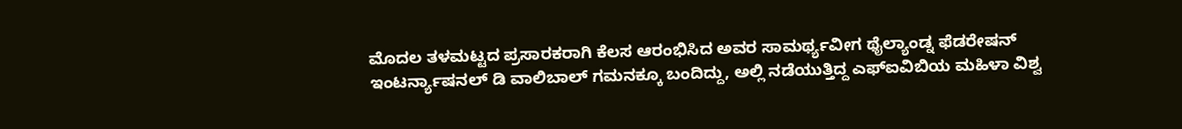ಮೊದಲ ತಳಮಟ್ಟದ ಪ್ರಸಾರಕರಾಗಿ ಕೆಲಸ ಆರಂಭಿಸಿದ ಅವರ ಸಾಮರ್ಥ್ಯವೀಗ ಥೈಲ್ಯಾಂಡ್ನ ಫೆಡರೇಷನ್ ಇಂಟರ್ನ್ಯಾಷನಲ್ ಡಿ ವಾಲಿಬಾಲ್ ಗಮನಕ್ಕೂ ಬಂದಿದ್ದು, ಅಲ್ಲಿ ನಡೆಯುತ್ತಿದ್ದ ಎಫ್ಐವಿಬಿಯ ಮಹಿಳಾ ವಿಶ್ವ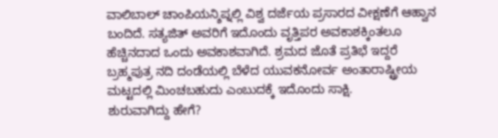ವಾಲಿಬಾಲ್ ಚಾಂಪಿಯನ್ಶಿಪ್ನಲ್ಲಿ ವಿಶ್ವ ದರ್ಜೆಯ ಪ್ರಸಾರದ ವೀಕ್ಷಣೆಗೆ ಆಹ್ವಾನ ಬಂದಿದೆ. ಸತ್ಯಜಿತ್ ಅವರಿಗೆ ಇದೊಂದು ವೃತ್ತಿಪರ ಅವಕಾಶಕ್ಕಿಂತಲೂ ಹೆಚ್ಚಿನದಾದ ಒಂದು ಅವಕಾಶವಾಗಿದೆ. ಶ್ರಮದ ಜೊತೆ ಪ್ರತಿಭೆ ಇದ್ದರೆ ಬ್ರಹ್ಮಪುತ್ರ ನದಿ ದಂಡೆಯಲ್ಲಿ ಬೆಳೆದ ಯುವಕನೋರ್ವ ಅಂತಾರಾಷ್ಟ್ರೀಯ ಮಟ್ಟದಲ್ಲಿ ಮಿಂಚಬಹುದು ಎಂಬುದಕ್ಕೆ ಇದೊಂದು ಸಾಕ್ಷಿ.
ಶುರುವಾಗಿದ್ದು ಹೇಗೆ?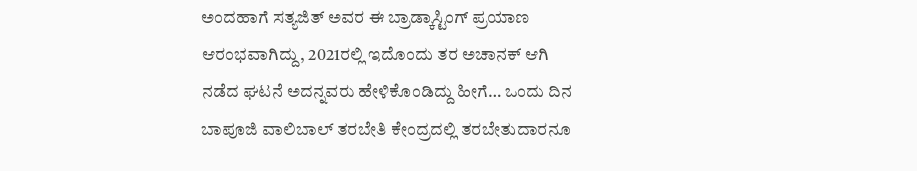ಅಂದಹಾಗೆ ಸತ್ಯಜಿತ್ ಅವರ ಈ ಬ್ರಾಡ್ಕಾಸ್ಟಿಂಗ್ ಪ್ರಯಾಣ ಆರಂಭವಾಗಿದ್ದು, 2021ರಲ್ಲಿ ಇದೊಂದು ತರ ಅಚಾನಕ್ ಆಗಿ ನಡೆದ ಘಟನೆ ಅದನ್ನವರು ಹೇಳಿಕೊಂಡಿದ್ದು ಹೀಗೆ… ಒಂದು ದಿನ ಬಾಪೂಜಿ ವಾಲಿಬಾಲ್ ತರಬೇತಿ ಕೇಂದ್ರದಲ್ಲಿ ತರಬೇತುದಾರನೂ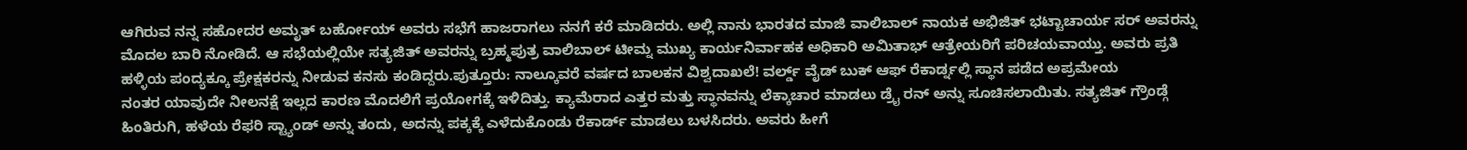ಆಗಿರುವ ನನ್ನ ಸಹೋದರ ಅಮೃತ್ ಬರ್ಹೋಯ್ ಅವರು ಸಭೆಗೆ ಹಾಜರಾಗಲು ನನಗೆ ಕರೆ ಮಾಡಿದರು. ಅಲ್ಲಿ ನಾನು ಭಾರತದ ಮಾಜಿ ವಾಲಿಬಾಲ್ ನಾಯಕ ಅಭಿಜಿತ್ ಭಟ್ಟಾಚಾರ್ಯ ಸರ್ ಅವರನ್ನು ಮೊದಲ ಬಾರಿ ನೋಡಿದೆ. ಆ ಸಭೆಯಲ್ಲಿಯೇ ಸತ್ಯಜಿತ್ ಅವರನ್ನು ಬ್ರಹ್ಮಪುತ್ರ ವಾಲಿಬಾಲ್ ಟೀಮ್ನ ಮುಖ್ಯ ಕಾರ್ಯನಿರ್ವಾಹಕ ಅಧಿಕಾರಿ ಅಮಿತಾಭ್ ಆತ್ರೇಯರಿಗೆ ಪರಿಚಯವಾಯ್ತು. ಅವರು ಪ್ರತಿ ಹಳ್ಳಿಯ ಪಂದ್ಯಕ್ಕೂ ಪ್ರೇಕ್ಷಕರನ್ನು ನೀಡುವ ಕನಸು ಕಂಡಿದ್ದರು.ಪುತ್ತೂರು: ನಾಲ್ಕೂವರೆ ವರ್ಷದ ಬಾಲಕನ ವಿಶ್ವದಾಖಲೆ! ವರ್ಲ್ಡ್ ವೈಡ್ ಬುಕ್ ಆಫ್ ರೆಕಾರ್ಡ್ನಲ್ಲಿ ಸ್ಥಾನ ಪಡೆದ ಅಪ್ರಮೇಯ
ನಂತರ ಯಾವುದೇ ನೀಲನಕ್ಷೆ ಇಲ್ಲದ ಕಾರಣ ಮೊದಲಿಗೆ ಪ್ರಯೋಗಕ್ಕೆ ಇಳಿದಿತ್ತು. ಕ್ಯಾಮೆರಾದ ಎತ್ತರ ಮತ್ತು ಸ್ಥಾನವನ್ನು ಲೆಕ್ಕಾಚಾರ ಮಾಡಲು ಡ್ರೈ ರನ್ ಅನ್ನು ಸೂಚಿಸಲಾಯಿತು. ಸತ್ಯಜಿತ್ ಗ್ರೌಂಡ್ಗೆ ಹಿಂತಿರುಗಿ, ಹಳೆಯ ರೆಫರಿ ಸ್ಟ್ಯಾಂಡ್ ಅನ್ನು ತಂದು, ಅದನ್ನು ಪಕ್ಕಕ್ಕೆ ಎಳೆದುಕೊಂಡು ರೆಕಾರ್ಡ್ ಮಾಡಲು ಬಳಸಿದರು. ಅವರು ಹೀಗೆ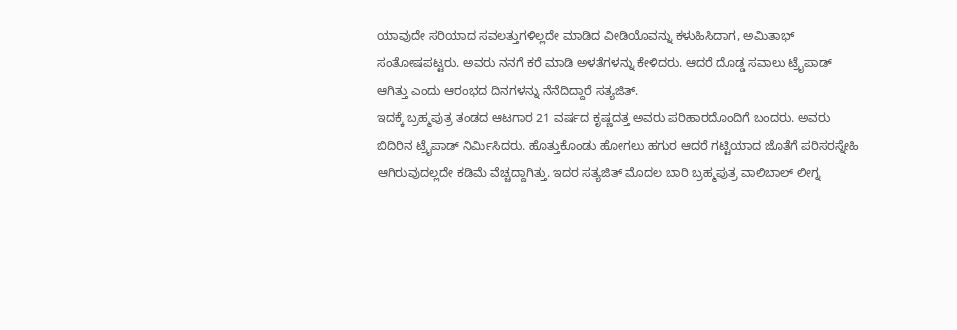ಯಾವುದೇ ಸರಿಯಾದ ಸವಲತ್ತುಗಳಿಲ್ಲದೇ ಮಾಡಿದ ವೀಡಿಯೊವನ್ನು ಕಳುಹಿಸಿದಾಗ, ಅಮಿತಾಭ್ ಸಂತೋಷಪಟ್ಟರು. ಅವರು ನನಗೆ ಕರೆ ಮಾಡಿ ಅಳತೆಗಳನ್ನು ಕೇಳಿದರು. ಆದರೆ ದೊಡ್ಡ ಸವಾಲು ಟ್ರೈಪಾಡ್ ಆಗಿತ್ತು ಎಂದು ಆರಂಭದ ದಿನಗಳನ್ನು ನೆನೆದಿದ್ದಾರೆ ಸತ್ಯಜಿತ್.
ಇದಕ್ಕೆ ಬ್ರಹ್ಮಪುತ್ರ ತಂಡದ ಆಟಗಾರ 21 ವರ್ಷದ ಕೃಷ್ಣದತ್ತ ಅವರು ಪರಿಹಾರದೊಂದಿಗೆ ಬಂದರು. ಅವರು ಬಿದಿರಿನ ಟ್ರೈಪಾಡ್ ನಿರ್ಮಿಸಿದರು. ಹೊತ್ತುಕೊಂಡು ಹೋಗಲು ಹಗುರ ಆದರೆ ಗಟ್ಟಿಯಾದ ಜೊತೆಗೆ ಪರಿಸರಸ್ನೇಹಿ ಆಗಿರುವುದಲ್ಲದೇ ಕಡಿಮೆ ವೆಚ್ಚದ್ದಾಗಿತ್ತು. ಇದರ ಸತ್ಯಜಿತ್ ಮೊದಲ ಬಾರಿ ಬ್ರಹ್ಮಪುತ್ರ ವಾಲಿಬಾಲ್ ಲೀಗ್ನ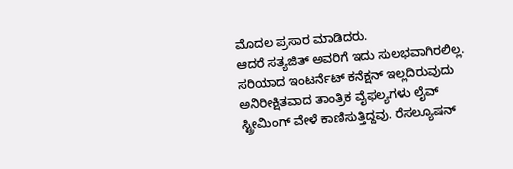ಮೊದಲ ಪ್ರಸಾರ ಮಾಡಿದರು.
ಆದರೆ ಸತ್ಯಜಿತ್ ಅವರಿಗೆ ಇದು ಸುಲಭವಾಗಿರಲಿಲ್ಲ. ಸರಿಯಾದ ಇಂಟರ್ನೆಟ್ ಕನೆಕ್ಷನ್ ಇಲ್ಲದಿರುವುದು ಅನಿರೀಕ್ಷಿತವಾದ ತಾಂತ್ರಿಕ ವೈಫಲ್ಯಗಳು ಲೈವ್ ಸ್ಟ್ರೀಮಿಂಗ್ ವೇಳೆ ಕಾಣಿಸುತ್ತಿದ್ದವು. ರೆಸಲ್ಯೂಷನ್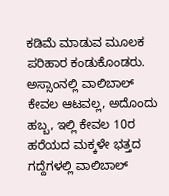ಕಡಿಮೆ ಮಾಡುವ ಮೂಲಕ ಪರಿಹಾರ ಕಂಡುಕೊಂಡರು. ಅಸ್ಸಾಂನಲ್ಲಿ ವಾಲಿಬಾಲ್ ಕೇವಲ ಆಟವಲ್ಲ, ಅದೊಂದು ಹಬ್ಬ, ಇಲ್ಲಿ ಕೇವಲ 10ರ ಹರೆಯದ ಮಕ್ಕಳೇ ಭತ್ತದ ಗದ್ದೆಗಳಲ್ಲಿ ವಾಲಿಬಾಲ್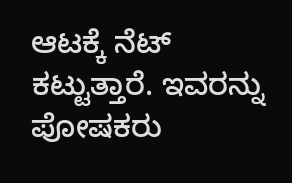ಆಟಕ್ಕೆ ನೆಟ್ ಕಟ್ಟುತ್ತಾರೆ. ಇವರನ್ನು ಪೋಷಕರು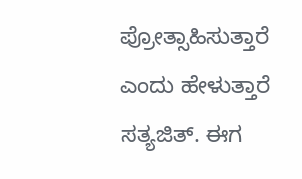ಪ್ರೋತ್ಸಾಹಿಸುತ್ತಾರೆ ಎಂದು ಹೇಳುತ್ತಾರೆ ಸತ್ಯಜಿತ್. ಈಗ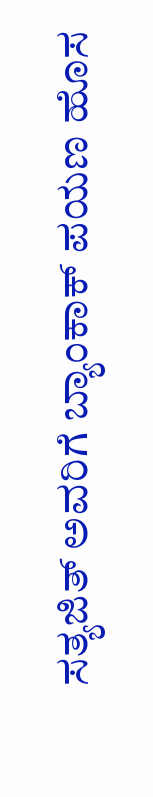ಸತ್ಯಜಿತ್ ಅವರಿಗೆ ಬ್ಯಾಂಕಾಕ್ ಪಯಣ ಹೊಸ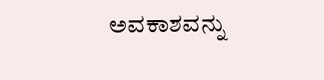ಅವಕಾಶವನ್ನು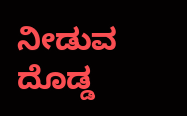ನೀಡುವ ದೊಡ್ಡ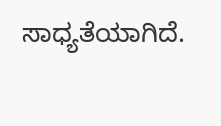ಸಾಧ್ಯತೆಯಾಗಿದೆ.